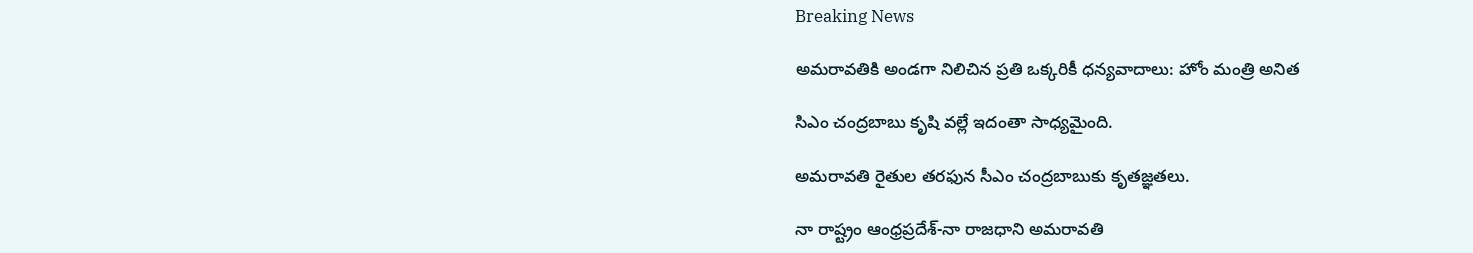Breaking News

అమరావతికి అండగా నిలిచిన ప్రతి ఒక్కరికీ ధన్యవాదాలు: హోం మంత్రి అనిత

సిఎం చంద్రబాబు కృషి వల్లే ఇదంతా సాధ్యమైంది.

అమరావతి రైతుల తరఫున సీఎం చంద్రబాబుకు కృతజ్ఞతలు.

నా రాష్ట్రం ఆంధ్ర‌ప్ర‌దేశ్-నా రాజ‌ధాని అమ‌రావ‌తి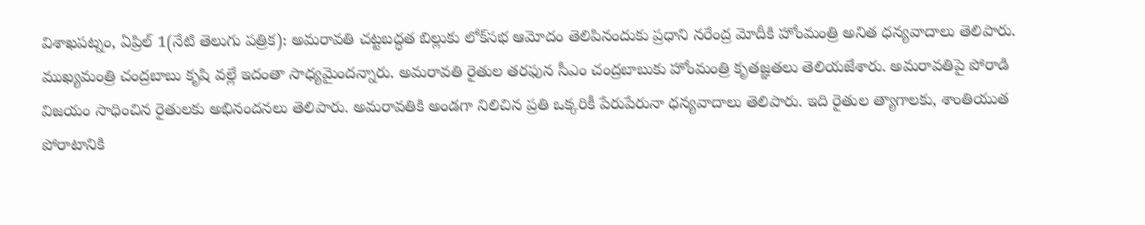విశాఖపట్నం, ఏప్రిల్ 1(నేటి తెలుగు పత్రిక): అమరావతి చట్టబద్ధత బిల్లుకు లోక్‌సభ ఆమోదం తెలిపినందుకు ప్రధాని నరేంద్ర మోదీకి హోంమంత్రి అనిత ధన్యవాదాలు తెలిపారు. ముఖ్యమంత్రి చంద్రబాబు కృషి వల్లే ఇదంతా సాధ్యమైందన్నారు. అమరావతి రైతుల తరఫున సీఎం చంద్రబాబుకు హోంమంత్రి కృతజ్ఞతలు తెలియజేశారు. అమ‌రావ‌తిపై పోరాడి విజ‌యం సాధించిన రైతుల‌కు అభినంద‌న‌లు తెలిపారు. అమ‌రావ‌తికి అండ‌గా నిలిచిన ప్రతి ఒక్కరికీ పేరుపేరునా ధన్యవాదాలు తెలిపారు. ఇది రైతుల త్యాగాలకు, శాంతియుత పోరాటానికి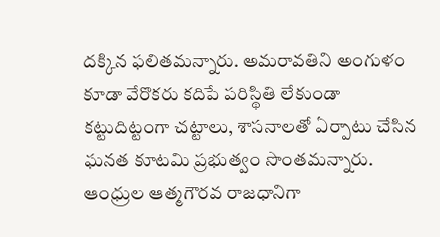ద‌క్కిన ఫ‌లితమన్నారు. అమరావతిని అంగుళం కూడా వేరొకరు కదిపే పరిస్థితి లేకుండా కట్టుదిట్టంగా చట్టాలు, శాసనాలతో ఏర్పాటు చేసిన ఘనత కూటమి ప్రభుత్వం సొంతమన్నారు. ఆంధ్రుల ఆత్మగౌరవ రాజ‌ధానిగా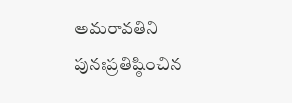అమ‌రావ‌తిని పునఃప్రతిష్ఠించిన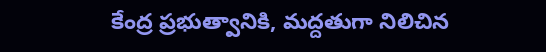కేంద్ర ప్రభుత్వానికి, మద్దతుగా నిలిచిన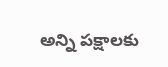అన్ని పక్షాలకు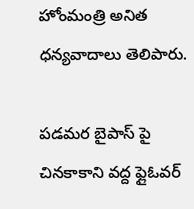హోంమంత్రి అనిత ధన్యవాదాలు తెలిపారు.

పడమర బైపాస్ పై చినకాకాని వద్ద ఫ్లైఓవర్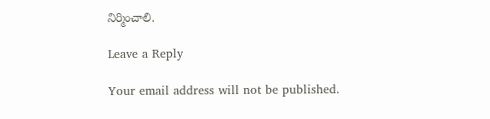నిర్మించాలి.

Leave a Reply

Your email address will not be published.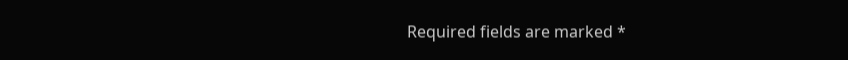Required fields are marked *